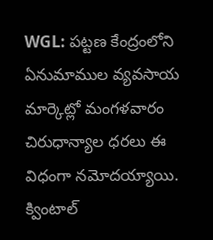WGL: పట్టణ కేంద్రంలోని ఏనుమాముల వ్యవసాయ మార్కెట్లో మంగళవారం చిరుధాన్యాల ధరలు ఈ విధంగా నమోదయ్యాయి. క్వింటాల్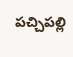పచ్చిపల్లి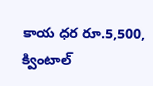కాయ ధర రూ.5,500, క్వింటాల్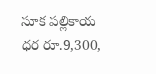సూక పల్లికాయ ధర రూ.9,300,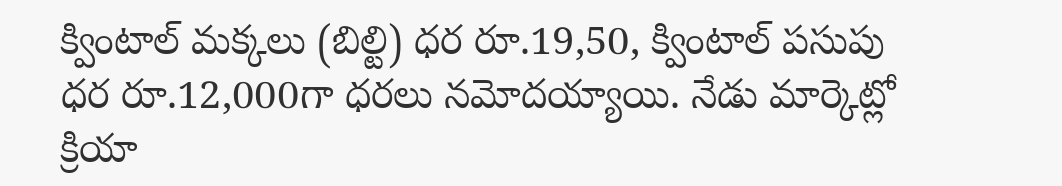క్వింటాల్ మక్కలు (బిల్టి) ధర రూ.19,50, క్వింటాల్ పసుపు ధర రూ.12,000గా ధరలు నమోదయ్యాయి. నేడు మార్కెట్లో క్రియా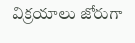విక్రయాలు జోరుగా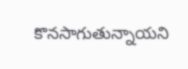కొనసాగుతున్నాయని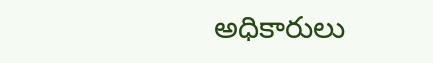అధికారులు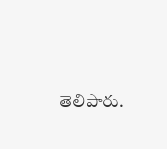తెలిపారు.